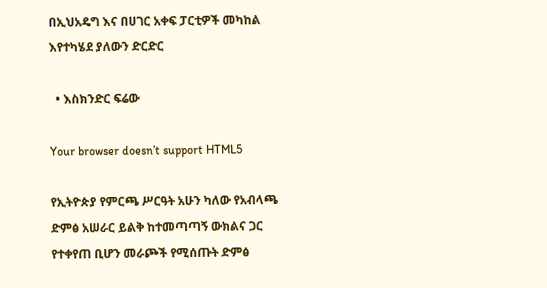በኢህአዴግ እና በሀገር አቀፍ ፓርቲዎች መካከል እየተካሄደ ያለውን ድርድር

  • እስክንድር ፍሬው

Your browser doesn’t support HTML5

የኢትዮጵያ የምርጫ ሥርዓት አሁን ካለው የአብላጫ ድምፅ አሠራር ይልቅ ከተመጣጣኝ ውክልና ጋር የተቀየጠ ቢሆን መራጮች የሚሰጡት ድምፅ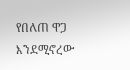የበለጠ ዋጋ እንደሚኖረው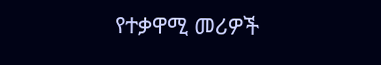የተቃዋሚ መሪዎች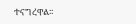ተናግረዋል፡፡